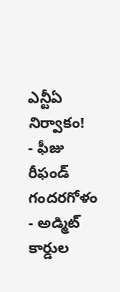ఎన్టీఏ నిర్వాకం!
- ఫీజు రీఫండ్ గందరగోళం
- అడ్మిట్ కార్డుల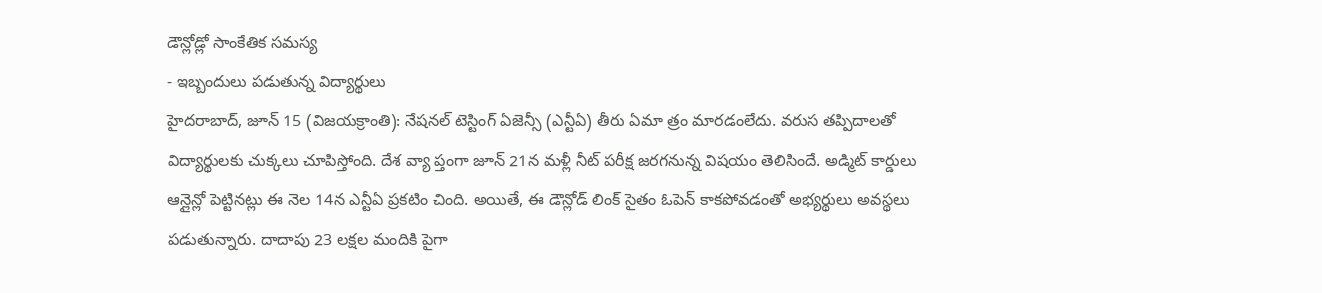డౌన్లోడ్లో సాంకేతిక సమస్య
- ఇబ్బందులు పడుతున్న విద్యార్థులు
హైదరాబాద్, జూన్ 15 (విజయక్రాంతి): నేషనల్ టెస్టింగ్ ఏజెన్సీ (ఎన్టీఏ) తీరు ఏమా త్రం మారడంలేదు. వరుస తప్పిదాలతో విద్యార్థులకు చుక్కలు చూపిస్తోంది. దేశ వ్యా ప్తంగా జూన్ 21న మళ్లీ నీట్ పరీక్ష జరగనున్న విషయం తెలిసిందే. అడ్మిట్ కార్డులు ఆన్లైన్లో పెట్టినట్లు ఈ నెల 14న ఎన్టీఏ ప్రకటిం చింది. అయితే, ఈ డౌన్లోడ్ లింక్ సైతం ఓపెన్ కాకపోవడంతో అభ్యర్థులు అవస్థలు పడుతున్నారు. దాదాపు 23 లక్షల మందికి పైగా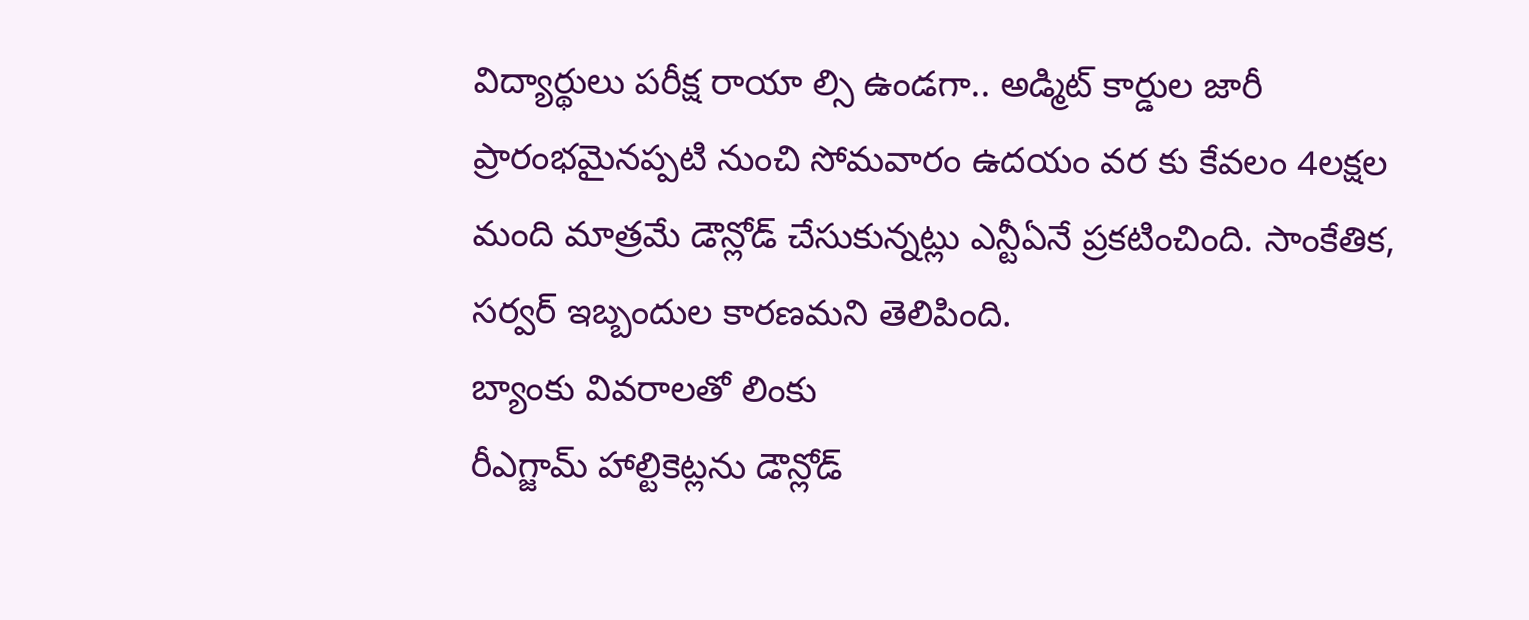విద్యార్థులు పరీక్ష రాయా ల్సి ఉండగా.. అడ్మిట్ కార్డుల జారీ ప్రారంభమైనప్పటి నుంచి సోమవారం ఉదయం వర కు కేవలం 4లక్షల మంది మాత్రమే డౌన్లోడ్ చేసుకున్నట్లు ఎన్టీఏనే ప్రకటించింది. సాంకేతిక, సర్వర్ ఇబ్బందుల కారణమని తెలిపింది.
బ్యాంకు వివరాలతో లింకు
రీఎగ్జామ్ హాల్టికెట్లను డౌన్లోడ్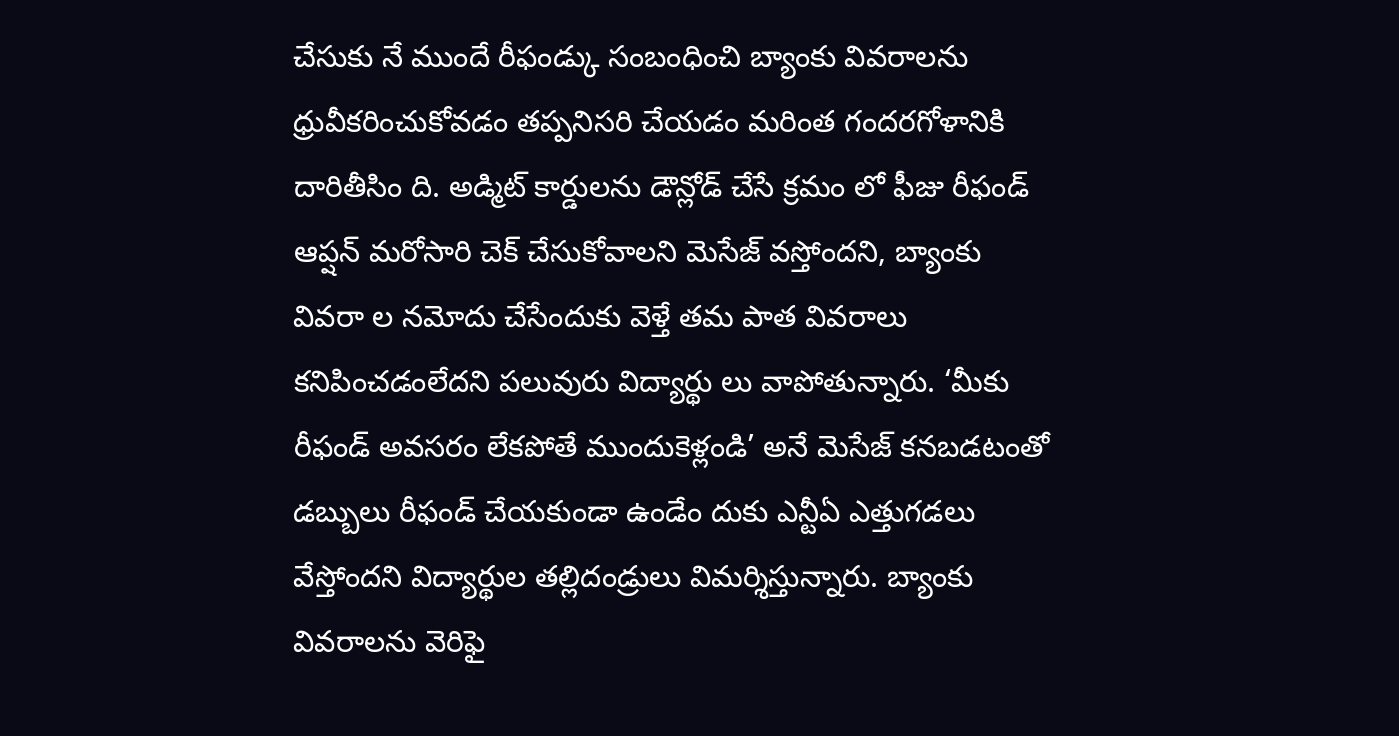చేసుకు నే ముందే రీఫండ్కు సంబంధించి బ్యాంకు వివరాలను ధ్రువీకరించుకోవడం తప్పనిసరి చేయడం మరింత గందరగోళానికి దారితీసిం ది. అడ్మిట్ కార్డులను డౌన్లోడ్ చేసే క్రమం లో ఫీజు రీఫండ్ ఆప్షన్ మరోసారి చెక్ చేసుకోవాలని మెసేజ్ వస్తోందని, బ్యాంకు వివరా ల నమోదు చేసేందుకు వెళ్తే తమ పాత వివరాలు కనిపించడంలేదని పలువురు విద్యార్థు లు వాపోతున్నారు. ‘మీకు రీఫండ్ అవసరం లేకపోతే ముందుకెళ్లండి’ అనే మెసేజ్ కనబడటంతో డబ్బులు రీఫండ్ చేయకుండా ఉండేం దుకు ఎన్టీఏ ఎత్తుగడలు వేస్తోందని విద్యార్థుల తల్లిదండ్రులు విమర్శిస్తున్నారు. బ్యాంకు వివరాలను వెరిఫై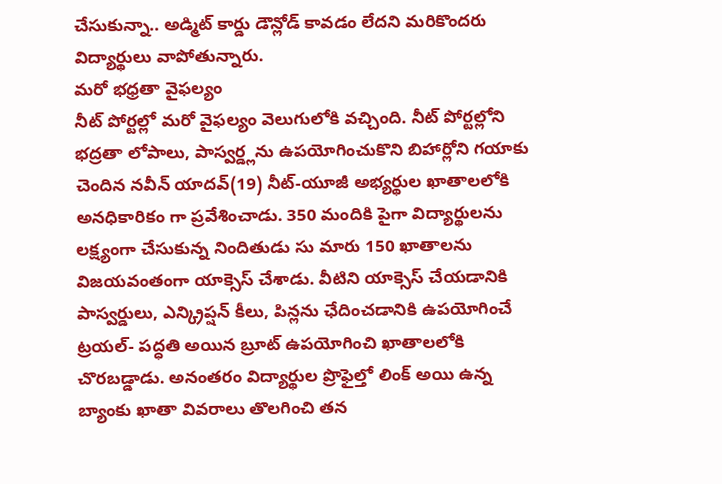చేసుకున్నా.. అడ్మిట్ కార్డు డౌన్లోడ్ కావడం లేదని మరికొందరు విద్యార్థులు వాపోతున్నారు.
మరో భధ్రతా వైఫల్యం
నీట్ పోర్టల్లో మరో వైఫల్యం వెలుగులోకి వచ్చింది. నీట్ పోర్టల్లోని భద్రతా లోపాలు, పాస్వర్డ్లను ఉపయోగించుకొని బిహార్లోని గయాకు చెందిన నవీన్ యాదవ్(19) నీట్-యూజీ అభ్యర్థుల ఖాతాలలోకి అనధికారికం గా ప్రవేశించాడు. 350 మందికి పైగా విద్యార్థులను లక్ష్యంగా చేసుకున్న నిందితుడు సు మారు 150 ఖాతాలను విజయవంతంగా యాక్సెస్ చేశాడు. వీటిని యాక్సెస్ చేయడానికి పాస్వర్డులు, ఎన్క్రిప్షన్ కీలు, పిన్లను ఛేదించడానికి ఉపయోగించే ట్రయల్- పద్ధతి అయిన బ్రూట్ ఉపయోగించి ఖాతాలలోకి చొరబడ్డాడు. అనంతరం విద్యార్థుల ప్రొఫైల్తో లింక్ అయి ఉన్న బ్యాంకు ఖాతా వివరాలు తొలగించి తన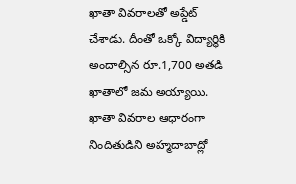ఖాతా వివరాలతో అప్డేట్ చేశాడు. దీంతో ఒక్కో విద్యార్థికి అందాల్సిన రూ.1,700 అతడి ఖాతాలో జమ అయ్యాయి. ఖాతా వివరాల ఆధారంగా నిందితుడిని అహ్మదాబాద్లో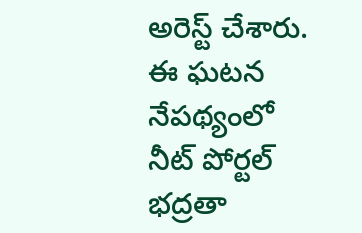అరెస్ట్ చేశారు. ఈ ఘటన నేపథ్యంలో నీట్ పోర్టల్ భద్రతా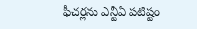ఫీచర్లను ఎన్టీఏ పటిష్టం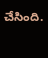చేసింది.